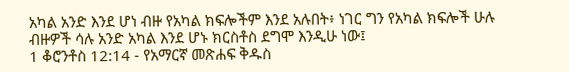አካል አንድ እንደ ሆነ ብዙ የአካል ክፍሎችም እንደ አሉበት፥ ነገር ግን የአካል ክፍሎች ሁሉ ብዙዎች ሳሉ አንድ አካል እንደ ሆኑ ክርስቶስ ደግሞ እንዲሁ ነው፤
1 ቆሮንቶስ 12:14 - የአማርኛ መጽሐፍ ቅዱስ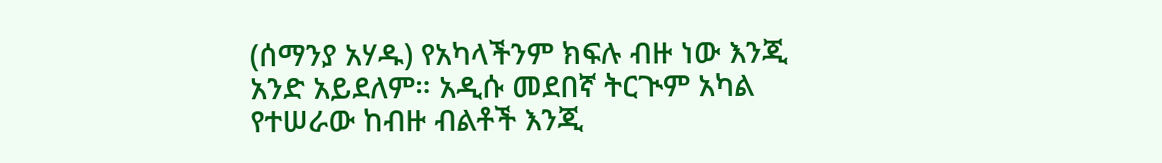(ሰማንያ አሃዱ) የአካላችንም ክፍሉ ብዙ ነው እንጂ አንድ አይደለም። አዲሱ መደበኛ ትርጒም አካል የተሠራው ከብዙ ብልቶች እንጂ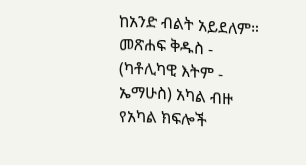ከአንድ ብልት አይደለም። መጽሐፍ ቅዱስ - (ካቶሊካዊ እትም - ኤማሁስ) አካል ብዙ የአካል ክፍሎች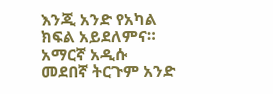እንጂ አንድ የአካል ክፍል አይደለምና። አማርኛ አዲሱ መደበኛ ትርጉም አንድ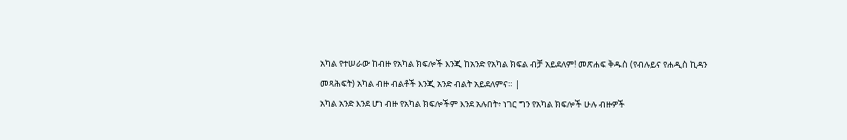አካል የተሠራው ከብዙ የአካል ክፍሎች እንጂ ከአንድ የአካል ክፍል ብቻ አይደለም! መጽሐፍ ቅዱስ (የብሉይና የሐዲስ ኪዳን መጻሕፍት) አካል ብዙ ብልቶች እንጂ አንድ ብልት አይደለምና። |
አካል አንድ እንደ ሆነ ብዙ የአካል ክፍሎችም እንደ አሉበት፥ ነገር ግን የአካል ክፍሎች ሁሉ ብዙዎች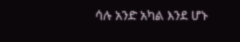ሳሉ አንድ አካል እንደ ሆኑ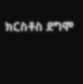ክርስቶስ ደግሞ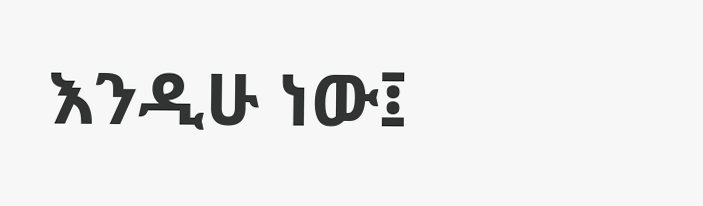እንዲሁ ነው፤